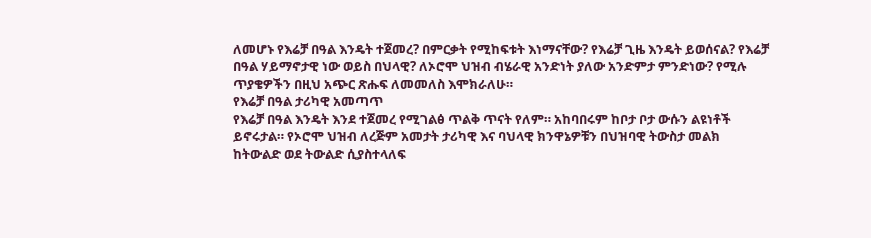ለመሆኑ የእሬቻ በዓል እንዴት ተጀመረ? በምርቃት የሚከፍቱት እነማናቸው? የእሬቻ ጊዜ እንዴት ይወሰናል? የእሬቻ በዓል ሃይማኖታዊ ነው ወይስ በህላዊ? ለኦሮሞ ህዝብ ብሄራዊ አንድነት ያለው አንድምታ ምንድነው? የሚሉ ጥያቄዎችን በዚህ አጭር ጽሑፍ ለመመለስ እሞክራለሁ።
የእሬቻ በዓል ታሪካዊ አመጣጥ
የእሬቻ በዓል እንዴት እንደ ተጀመረ የሚገልፅ ጥልቅ ጥናት የለም። አከባበሩም ከቦታ ቦታ ውሱን ልዩነቶች ይኖሩታል። የኦሮሞ ህዝብ ለረጅም አመታት ታሪካዊ እና ባህላዊ ክንዋኔዎቹን በህዝባዊ ትውስታ መልክ ከትውልድ ወደ ትውልድ ሲያስተላለፍ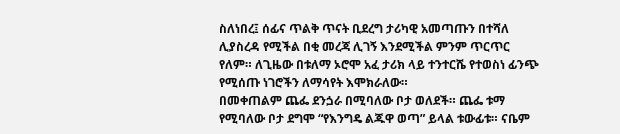ስለነበረ፤ ሰፊና ጥልቅ ጥናት ቢደረግ ታሪካዊ አመጣጡን በተሻለ ሊያስረዳ የሚችል በቂ መረጃ ሊገኝ እንደሚችል ምንም ጥርጥር የለም። ለጊዜው በቱለማ ኦሮሞ አፈ ታሪክ ላይ ተንተርሼ የተወስነ ፊንጭ የሚሰጡ ነገሮችን ለማሳየት እሞክራለው።
በመቀጠልም ጨፌ ደንጏራ በሚባለው ቦታ ወለደች። ጨፌ ቱማ የሚባለው ቦታ ደግሞ “የእንግዴ ልጁዋ ወጣ” ይላል ቱውፊቱ። ናቤም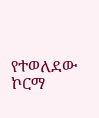የተወለደው ኮርማ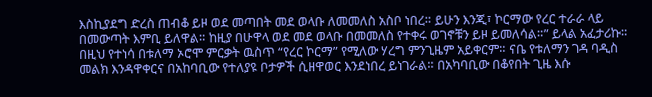እስኪያደግ ድረስ ጠብቆ ይዞ ወደ መጣበት መደ ወላቡ ለመመለስ አስቦ ነበረ። ይሁን እንጂ፣ ኮርማው የረር ተራራ ላይ በመውጣት እምቢ ይለዋል። ከዚያ በሁዋላ ወደ መደ ወላቡ በመመለስ የተቀሩ ወገኖቹን ይዞ ይመለሳል።” ይላል አፈታሪኩ። በዚህ የተነሳ በቱለማ ኦሮሞ ምርቃት ዉስጥ “የረር ኮርማ” የሚለው ሃረግ ምንጊዜም አይቀርም። ናቤ የቱለማን ገዳ ባዲስ መልክ እንዳዋቀርና በአከባቢው የተለያዩ ቦታዎች ሲዘዋወር እንደነበረ ይነገራል። በአካባቢው በቆየበት ጊዜ እሱ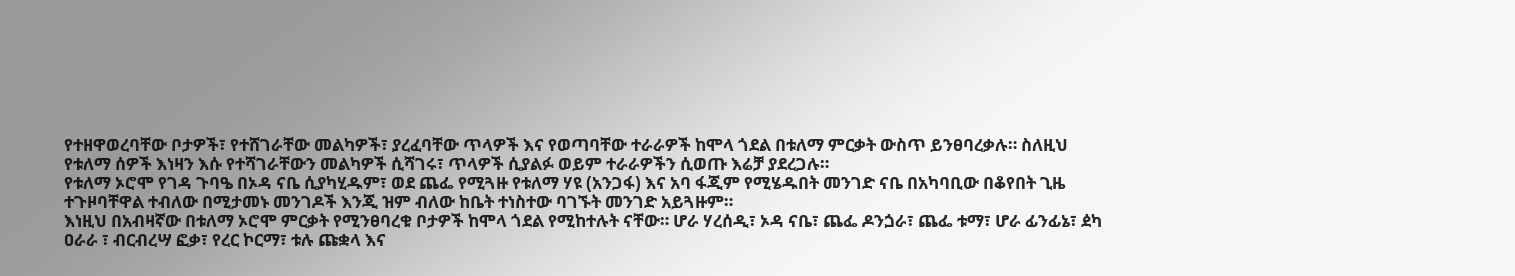የተዘዋወረባቸው ቦታዎች፣ የተሸገራቸው መልካዎች፣ ያረፈባቸው ጥላዎች እና የወጣባቸው ተራራዎች ከሞላ ጎደል በቱለማ ምርቃት ውስጥ ይንፀባረቃሉ። ስለዚህ የቱለማ ሰዎች እነዛን እሱ የተሻገራቸውን መልካዎች ሲሻገሩ፣ ጥላዎች ሲያልፉ ወይም ተራራዎችን ሲወጡ እሬቻ ያደረጋሉ።
የቱለማ ኦሮሞ የገዳ ጉባዔ በኦዳ ናቤ ሲያካሂዱም፣ ወደ ጨፌ የሚጓዙ የቱለማ ሃዩ (አንጋፋ) እና አባ ፋጂም የሚሄዱበት መንገድ ናቤ በአካባቢው በቆየበት ጊዜ ተጉዞባቸዋል ተብለው በሚታመኑ መንገዶች እንጂ ዝም ብለው ከቤት ተነስተው ባገኙት መንገድ አይጓዙም።
እነዚህ በአብዛኛው በቱለማ ኦሮሞ ምርቃት የሚንፀባረቁ ቦታዎች ከሞላ ጎደል የሚከተሉት ናቸው። ሆራ ሃረሰዲ፣ ኦዳ ናቤ፣ ጨፌ ዶንጏራ፣ ጨፌ ቱማ፣ ሆራ ፊንፊኔ፣ ዸካ ዐራራ ፣ ብርብረሣ ፎቃ፣ የረር ኮርማ፣ ቱሉ ጩቋላ እና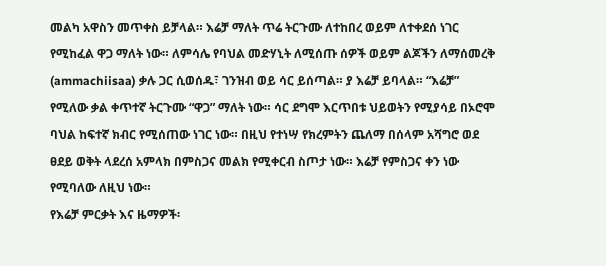መልካ አዋስን መጥቀስ ይቻላል። እሬቻ ማለት ጥሬ ትርጉሙ ለተከበረ ወይም ለተቀደሰ ነገር የሚከፈል ዋጋ ማለት ነው። ለምሳሌ የባህል መድሃኒት ለሚሰጡ ሰዎች ወይም ልጆችን ለማሰመረቅ (ammachiisaa) ቃሉ ጋር ሲወሰዱ፣ ገንዝብ ወይ ሳር ይሰጣል። ያ እሬቻ ይባላል። “እሬቻ” የሚለው ቃል ቀጥተኛ ትርጉሙ “ዋጋ” ማለት ነው። ሳር ደግሞ እርጥበቱ ህይወትን የሚያሳይ በኦሮሞ ባህል ከፍተኛ ክብር የሚሰጠው ነገር ነው። በዚህ የተነሣ የክረምትን ጨለማ በሰላም አሻግሮ ወደ ፀደይ ወቅት ላደረሰ አምላክ በምስጋና መልክ የሚቀርብ ስጦታ ነው። እሬቻ የምስጋና ቀን ነው የሚባለው ለዚህ ነው።
የእሬቻ ምርቃት እና ዜማዎች፡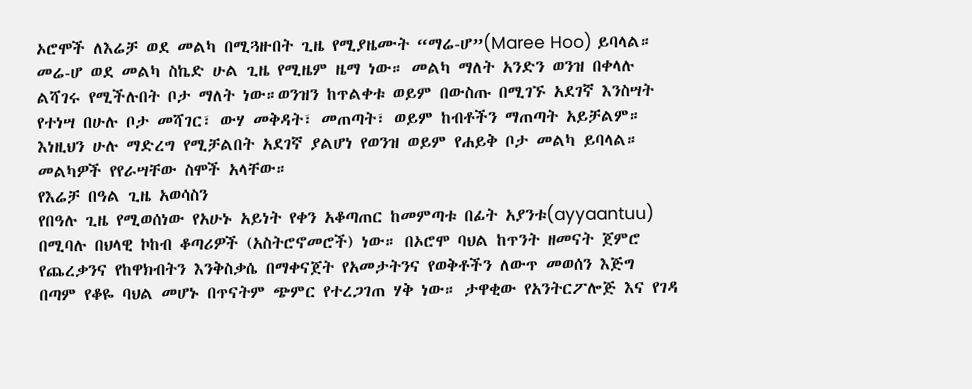ኦሮሞች ለእሬቻ ወደ መልካ በሚጓዙበት ጊዜ የሚያዜሙት “ማሬ-ሆ”(Maree Hoo) ይባላል። መሬ-ሆ ወደ መልካ ስኬድ ሁል ጊዜ የሚዜም ዜማ ነው። መልካ ማለት አንድን ወንዝ በቀላሉ ልሻገሩ የሚችሉበት ቦታ ማለት ነው።ወንዝን ከጥልቀቱ ወይም በውስጡ በሚገኙ አደገኛ እንስሣት የተነሣ በሁሉ ቦታ መሻገር፣ ውሃ መቅዳት፣ መጠጣት፣ ወይም ከብቶችን ማጠጣት አይቻልም። እነዚህን ሁሉ ማድረግ የሚቻልበት አደገኛ ያልሆነ የወንዝ ወይም የሐይቅ ቦታ መልካ ይባላል። መልካዎች የየራሣቸው ስሞች አላቸው።
የእሬቻ በዓል ጊዜ አወሳስን
የበዓሉ ጊዜ የሚወሰነው የአሁኑ አይነት የቀን አቆጣጠር ከመምጣቱ በፊት አያንቱ(ayyaantuu) በሚባሉ በህላዊ ኮከብ ቆጣሪዎች (አስትሮኖመሮች) ነው። በኦሮሞ ባህል ከጥንት ዘመናት ጀምሮ የጨረቃንና የከዋክብትን እንቅስቃሴ በማቀናጀት የአመታትንና የወቅቶችን ለውጥ መወሰን እጅግ በጣም የቆዬ ባህል መሆኑ በጥናትም ጭምር የተረጋገጠ ሃቅ ነው። ታዋቂው የአንትርፖሎጅ እና የገዳ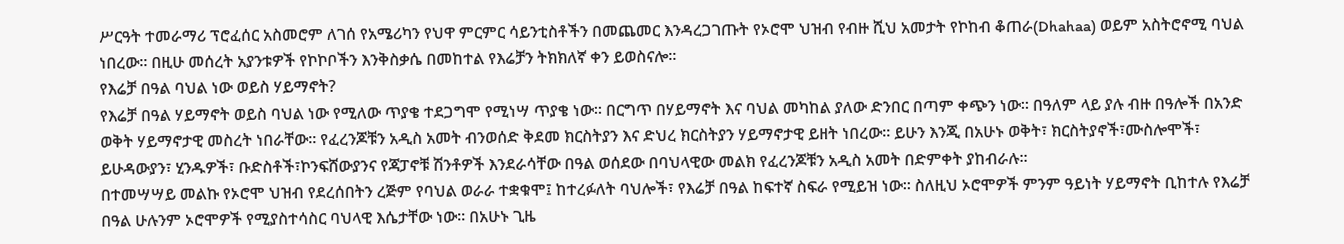ሥርዓት ተመራማሪ ፕሮፈሰር አስመሮም ለገሰ የአሜሪካን የህዋ ምርምር ሳይንቲስቶችን በመጨመር እንዳረጋገጡት የኦሮሞ ህዝብ የብዙ ሺህ አመታት የኮከብ ቆጠራ(Dhahaa) ወይም አስትሮኖሚ ባህል ነበረው። በዚሁ መሰረት አያንቱዎች የኮኮቦችን እንቅስቃሴ በመከተል የእሬቻን ትክክለኛ ቀን ይወስናሎ።
የእሬቻ በዓል ባህል ነው ወይስ ሃይማኖት?
የእሬቻ በዓል ሃይማኖት ወይስ ባህል ነው የሚለው ጥያቄ ተደጋግሞ የሚነሣ ጥያቄ ነው። በርግጥ በሃይማኖት እና ባህል መካከል ያለው ድንበር በጣም ቀጭን ነው። በዓለም ላይ ያሉ ብዙ በዓሎች በአንድ ወቅት ሃይማኖታዊ መስረት ነበራቸው። የፈረንጆቹን አዲስ አመት ብንወሰድ ቅደመ ክርስትያን እና ድህረ ክርስትያን ሃይማኖታዊ ይዘት ነበረው። ይሁን እንጂ በአሁኑ ወቅት፣ ክርስትያኖች፣ሙስሎሞች፣ ይሁዳውያን፣ ሂንዱዎች፣ ቡድስቶች፣ኮንፍሸውያንና የጃፓኖቹ ሽንቶዎች እንደራሳቸው በዓል ወሰደው በባህላዊው መልክ የፈረንጆቹን አዲስ አመት በድምቀት ያከብራሉ።
በተመሣሣይ መልኩ የኦሮሞ ህዝብ የደረሰበትን ረጅም የባህል ወራራ ተቋቁሞ፤ ከተረፉለት ባህሎች፣ የእሬቻ በዓል ከፍተኛ ስፍራ የሚይዝ ነው። ስለዚህ ኦሮሞዎች ምንም ዓይነት ሃይማኖት ቢከተሉ የእሬቻ በዓል ሁሉንም ኦሮሞዎች የሚያስተሳስር ባህላዊ እሴታቸው ነው። በአሁኑ ጊዜ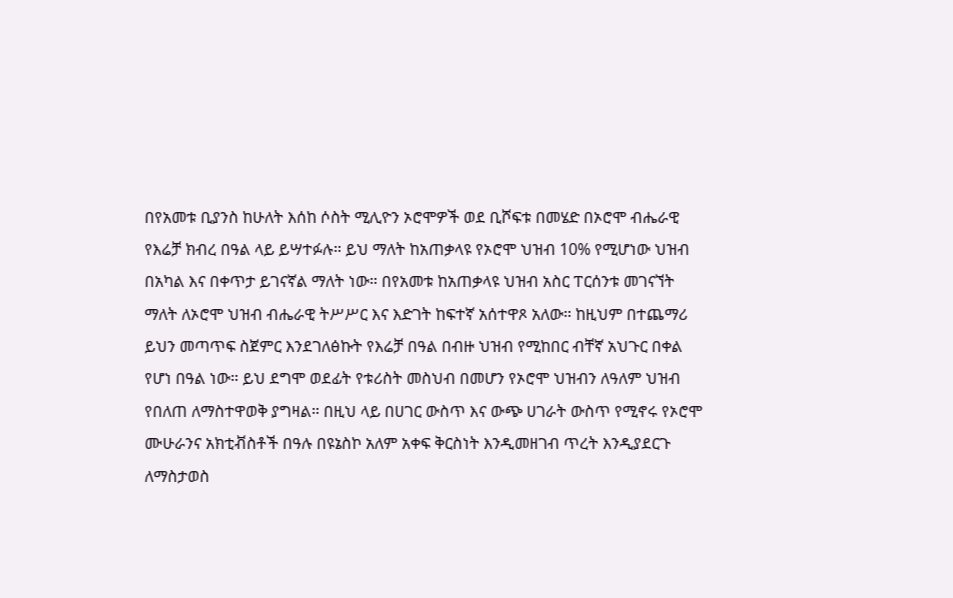በየአመቱ ቢያንስ ከሁለት እሰከ ሶስት ሚሊዮን ኦሮሞዎች ወደ ቢሾፍቱ በመሄድ በኦሮሞ ብሔራዊ የእሬቻ ክብረ በዓል ላይ ይሣተፉሉ። ይህ ማለት ከአጠቃላዩ የኦሮሞ ህዝብ 10% የሚሆነው ህዝብ በአካል እና በቀጥታ ይገናኛል ማለት ነው። በየአመቱ ከአጠቃላዩ ህዝብ አስር ፐርሰንቱ መገናኘት ማለት ለኦሮሞ ህዝብ ብሔራዊ ትሥሥር እና እድገት ከፍተኛ አሰተዋጾ አለው። ከዚህም በተጨማሪ ይህን መጣጥፍ ስጀምር እንደገለፅኩት የእሬቻ በዓል በብዙ ህዝብ የሚከበር ብቸኛ አህጉር በቀል የሆነ በዓል ነው። ይህ ደግሞ ወደፊት የቱሪስት መስህብ በመሆን የኦሮሞ ህዝብን ለዓለም ህዝብ የበለጠ ለማስተዋወቅ ያግዛል። በዚህ ላይ በሀገር ውስጥ እና ውጭ ሀገራት ውስጥ የሚኖሩ የኦሮሞ ሙሁራንና አክቲቭስቶች በዓሉ በዩኔስኮ አለም አቀፍ ቅርስነት እንዲመዘገብ ጥረት እንዲያደርጉ ለማስታወስ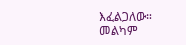እፈልጋለው።
መልካም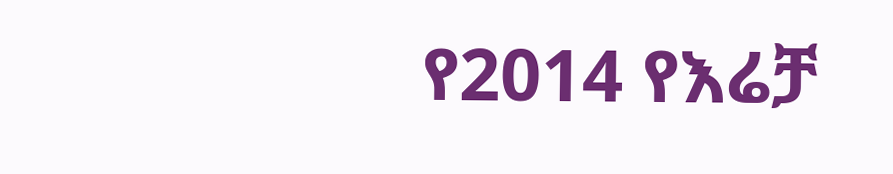የ2014 የእሬቻ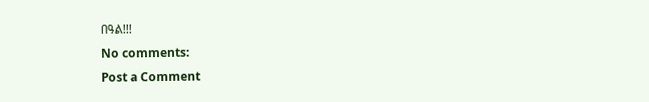በዓል!!!
No comments:
Post a Comment